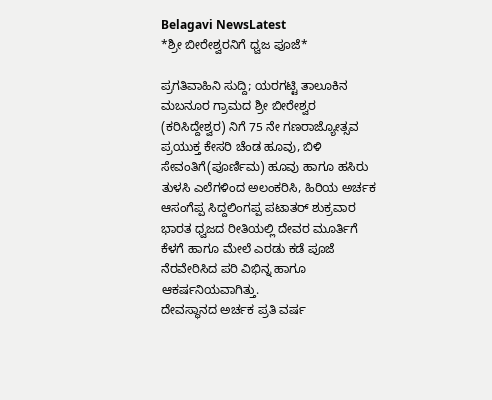Belagavi NewsLatest
*ಶ್ರೀ ಬೀರೇಶ್ವರನಿಗೆ ಧ್ವಜ ಪೂಜೆ*

ಪ್ರಗತಿವಾಹಿನಿ ಸುದ್ದಿ; ಯರಗಟ್ಟಿ ತಾಲೂಕಿನ ಮಬನೂರ ಗ್ರಾಮದ ಶ್ರೀ ಬೀರೇಶ್ವರ (ಕರಿಸಿದ್ದೇಶ್ವರ) ನಿಗೆ 75 ನೇ ಗಣರಾಜ್ಯೋತ್ಸವ ಪ್ರಯುಕ್ತ ಕೇಸರಿ ಚೆಂಡ ಹೂವು, ಬಿಳಿ ಸೇವಂತಿಗೆ(ಪೂರ್ಣಿಮ) ಹೂವು ಹಾಗೂ ಹಸಿರು ತುಳಸಿ ಎಲೆಗಳಿಂದ ಅಲಂಕರಿಸಿ, ಹಿರಿಯ ಅರ್ಚಕ ಆಸಂಗೆಪ್ಪ ಸಿದ್ದಲಿಂಗಪ್ಪ ಪಟಾತರ್ ಶುಕ್ರವಾರ ಭಾರತ ಧ್ವಜದ ರೀತಿಯಲ್ಲಿ ದೇವರ ಮೂರ್ತಿಗೆ ಕೆಳಗೆ ಹಾಗೂ ಮೇಲೆ ಎರಡು ಕಡೆ ಪೂಜೆ ನೆರವೇರಿಸಿದ ಪರಿ ವಿಭಿನ್ನ ಹಾಗೂ ಆಕರ್ಷನಿಯವಾಗಿತ್ತು.
ದೇವಸ್ಥಾನದ ಅರ್ಚಕ ಪ್ರತಿ ವರ್ಷ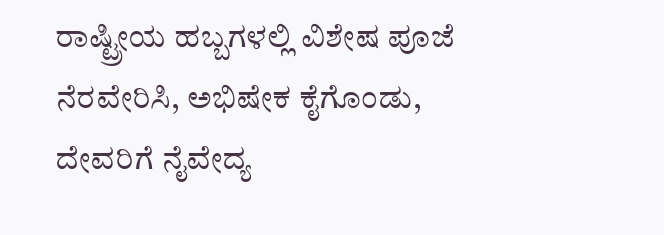ರಾಷ್ಟ್ರೀಯ ಹಬ್ಬಗಳಲ್ಲಿ ವಿಶೇಷ ಪೂಜೆ ನೆರವೇರಿಸಿ, ಅಭಿಷೇಕ ಕೈಗೊಂಡು, ದೇವರಿಗೆ ನೈವೇದ್ಯ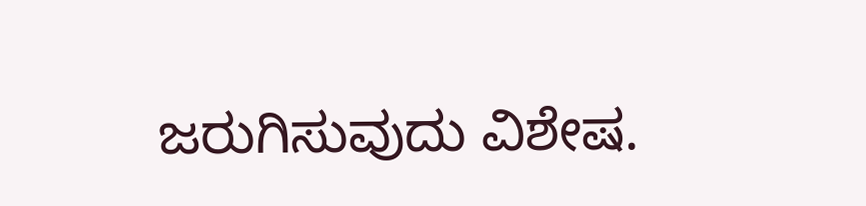ಜರುಗಿಸುವುದು ವಿಶೇಷ.